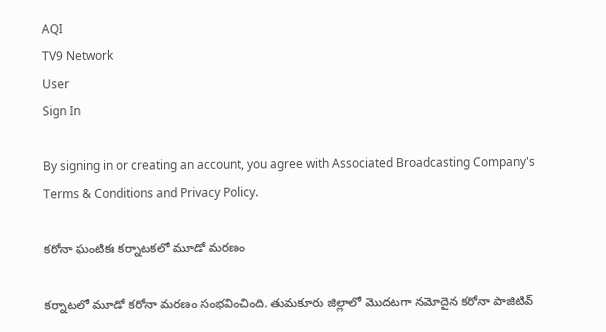AQI
TV9 Network
User
Sign In

By signing in or creating an account, you agree with Associated Broadcasting Company's Terms & Conditions and Privacy Policy.

క‌రోనా ఘంటికః క‌ర్నాట‌క‌లో మూడో మ‌ర‌ణం

క‌ర్నాట‌లో మూడో క‌రోనా మ‌ర‌ణం సంభ‌వించింది. తుమకూరు జిల్లాలో మొద‌టగా న‌మోదైన క‌రోనా పాజిటివ్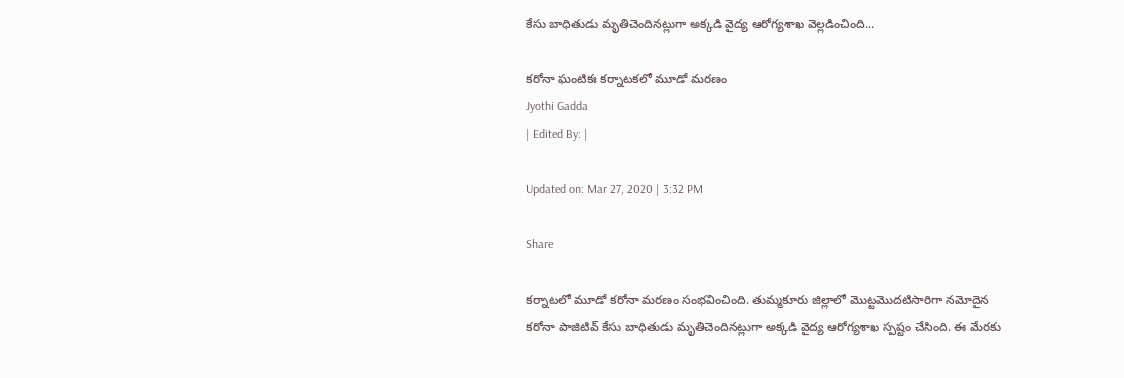కేసు బాధితుడు మృతిచెందిన‌ట్లుగా అక్క‌డి వైద్య ఆరోగ్యశాఖ వెల్ల‌డించింది...

క‌రోనా ఘంటికః క‌ర్నాట‌క‌లో మూడో మ‌ర‌ణం
Jyothi Gadda
| Edited By: |

Updated on: Mar 27, 2020 | 3:32 PM

Share

క‌ర్నాట‌లో మూడో క‌రోనా మ‌ర‌ణం సంభ‌వించింది. తుమ్మ‌కూరు జిల్లాలో మొట్ట‌మొద‌టిసారిగా న‌మోదైన క‌రోనా పాజిటివ్ కేసు బాధితుడు మృతిచెందిన‌ట్లుగా అక్క‌డి వైద్య ఆరోగ్యశాఖ స్ప‌ష్టం చేసింది. ఈ మేర‌కు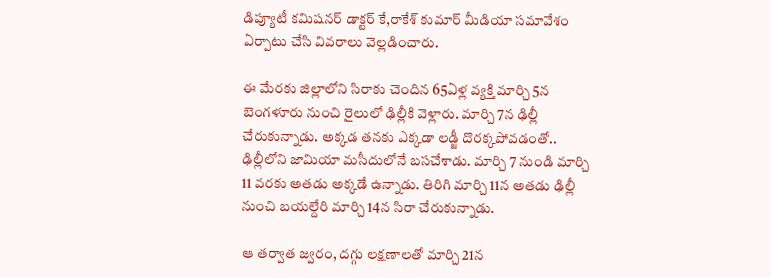డిప్యూటీ క‌మిష‌న‌ర్ డాక్ట‌ర్ కే,రాకేశ్ కుమార్ మీడియా స‌మావేశం ఏర్పాటు చేసి వివ‌రాలు వెల్ల‌డించారు.

ఈ మేర‌కు జిల్లాలోని సిరాకు చెందిన 65ఏళ్ల వ్య‌క్తి మార్చి 5న బెంగ‌ళూరు నుంచి రైలులో ఢిల్లీకి వెళ్లారు. మార్చి 7న ఢిల్లీ చేరుకున్నాడు. అక్క‌డ త‌న‌కు ఎక్క‌డా ల‌డ్జీ దొర‌క్క‌పోవ‌డంతో.. ఢిల్లీలోని జామియా మ‌సీదులోనే బ‌స‌చేశాడు. మార్చి 7 నుండి మార్చి 11 వ‌ర‌కు అత‌డు అక్క‌డే ఉన్నాడు. తిరిగి మార్చి 11న అత‌డు ఢిల్లీ నుంచి బ‌య‌ల్దేరి మార్చి 14న సిరా చేరుకున్నాడు.

ఆ త‌ర్వాత‌ జ్వ‌రం, ద‌గ్గు ల‌క్ష‌ణాలతో మార్చి 21న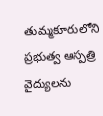తుమ్మ‌కూరులోని ప్ర‌భుత్వ ఆస్ప‌త్రి వైద్యుల‌ను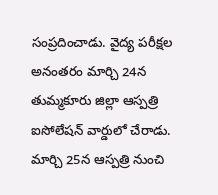సంప్ర‌దించాడు. వైద్య ప‌రీక్ష‌ల అనంత‌రం మార్చి 24న తుమ్మ‌కూరు జిల్లా ఆస్ప‌త్రి ఐసోలేష‌న్ వార్డులో చేరాడు. మార్చి 25న ఆస్ప‌త్రి నుంచి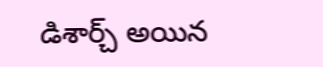డిశార్చ్ అయిన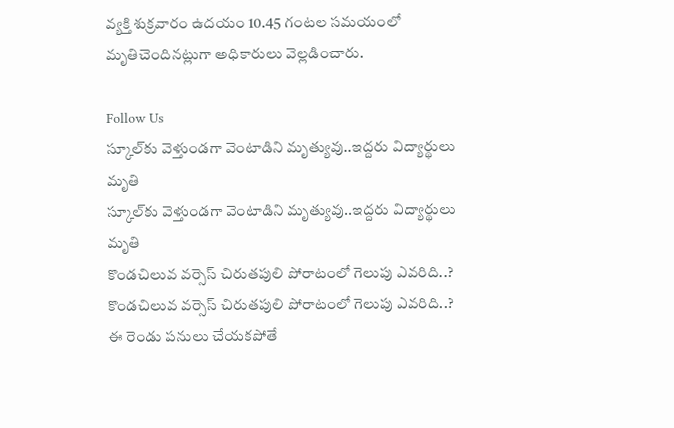వ్య‌క్తి శుక్ర‌వారం ఉద‌యం 10.45 గంటల సమయంలో మృతిచెందిన‌ట్లుగా అధికారులు వెల్ల‌డించారు.

Follow Us
స్కూల్‌కు వెళ్తుండగా వెంటాడిని మృత్యువు..ఇద్దరు విద్యార్థులు మృతి
స్కూల్‌కు వెళ్తుండగా వెంటాడిని మృత్యువు..ఇద్దరు విద్యార్థులు మృతి
కొండచిలువ వర్సెస్ చిరుతపులి పోరాటంలో గెలుపు ఎవరిది..?
కొండచిలువ వర్సెస్ చిరుతపులి పోరాటంలో గెలుపు ఎవరిది..?
ఈ రెండు పనులు చేయకపోతే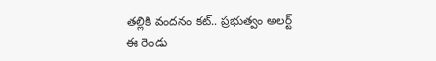తల్లికి వందనం కట్.. ప్రభుత్వం అలర్ట్
ఈ రెండు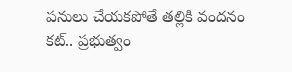పనులు చేయకపోతే తల్లికి వందనం కట్.. ప్రభుత్వం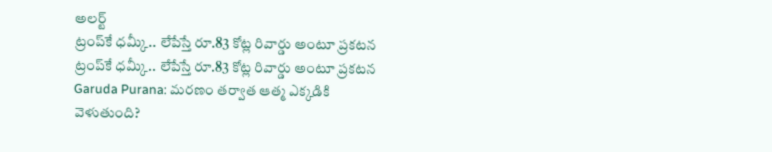అలర్ట్
ట్రంప్‌కే ధమ్కీ.. లేపేస్తే రూ.83 కోట్ల రివార్డు అంటూ ప్రకటన
ట్రంప్‌కే ధమ్కీ.. లేపేస్తే రూ.83 కోట్ల రివార్డు అంటూ ప్రకటన
Garuda Purana: మరణం తర్వాత ఆత్మ ఎక్కడికి వెళుతుంది?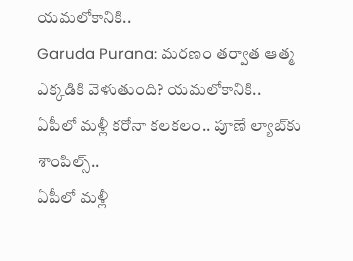యమలోకానికి..
Garuda Purana: మరణం తర్వాత ఆత్మ ఎక్కడికి వెళుతుంది? యమలోకానికి..
ఏపీలో మళ్లీ కరోనా కలకలం.. పూణే ల్యాబ్‌కు శాంపిల్స్..
ఏపీలో మళ్లీ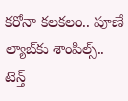కరోనా కలకలం.. పూణే ల్యాబ్‌కు శాంపిల్స్..
టెన్త్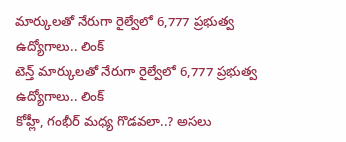మార్కులతో నేరుగా రైల్వేలో 6,777 ప్రభుత్వ ఉద్యోగాలు.. లింక్
టెన్త్ మార్కులతో నేరుగా రైల్వేలో 6,777 ప్రభుత్వ ఉద్యోగాలు.. లింక్
కోహ్లీ, గంభీర్ మధ్య గొడవలా..? అసలు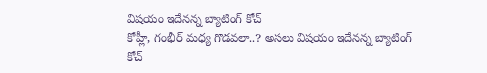విషయం ఇదేనన్న బ్యాటింగ్ కోచ్
కోహ్లీ, గంభీర్ మధ్య గొడవలా..? అసలు విషయం ఇదేనన్న బ్యాటింగ్ కోచ్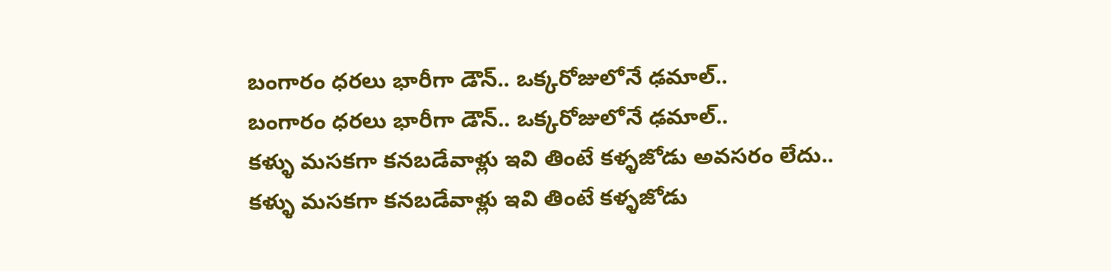బంగారం ధరలు భారీగా డౌన్.. ఒక్కరోజులోనే ఢమాల్..
బంగారం ధరలు భారీగా డౌన్.. ఒక్కరోజులోనే ఢమాల్..
కళ్ళు మసకగా కనబడేవాళ్లు ఇవి తింటే కళ్ళజోడు అవసరం లేదు..
కళ్ళు మసకగా కనబడేవాళ్లు ఇవి తింటే కళ్ళజోడు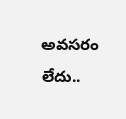అవసరం లేదు..